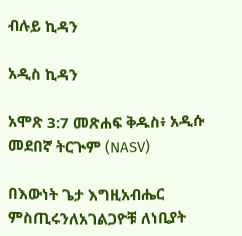ብሉይ ኪዳን

አዲስ ኪዳን

አሞጽ 3:7 መጽሐፍ ቅዱስ፥ አዲሱ መደበኛ ትርጒም (NASV)

በእውነት ጌታ እግዚአብሔር ምስጢሩንለአገልጋዮቹ ለነቢያት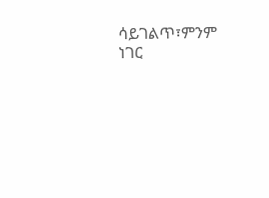ሳይገልጥ፣ምንም ነገር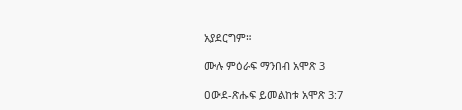አያደርግም።

ሙሉ ምዕራፍ ማንበብ አሞጽ 3

ዐውደ-ጽሑፍ ይመልከቱ አሞጽ 3:7